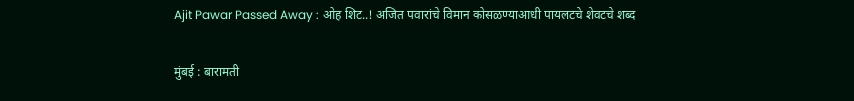Ajit Pawar Passed Away : ओह शिट..! अजित पवारांचे विमान कोसळण्याआधी पायलटचे शेवटचे शब्द

मुंबई : बारामती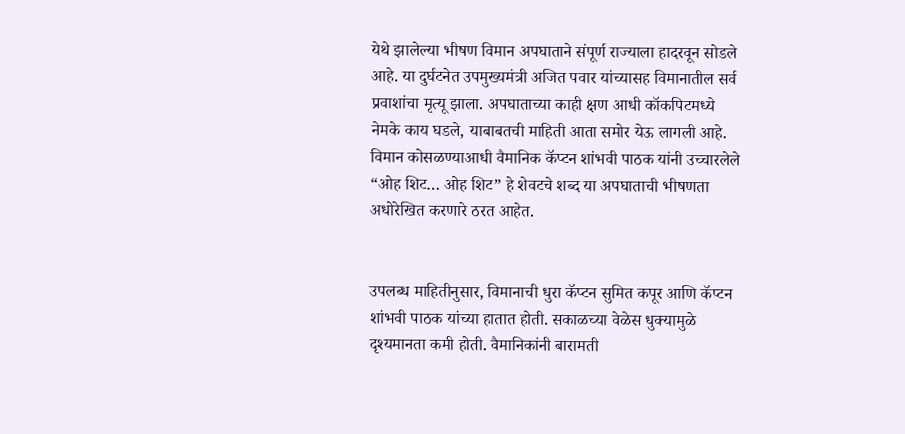येथे झालेल्या भीषण विमान अपघाताने संपूर्ण राज्याला हादरवून सोडले आहे. या दुर्घटनेत उपमुख्यमंत्री अजित पवार यांच्यासह विमानातील सर्व प्रवाशांचा मृत्यू झाला. अपघाताच्या काही क्षण आधी कॉकपिटमध्ये नेमके काय घडले, याबाबतची माहिती आता समोर येऊ लागली आहे. विमान कोसळण्याआधी वैमानिक कॅप्टन शांभवी पाठक यांनी उच्चारलेले “ओह शिट… ओह शिट” हे शेवटचे शब्द या अपघाताची भीषणता अधोरेखित करणारे ठरत आहेत.


उपलब्ध माहितीनुसार, विमानाची धुरा कॅप्टन सुमित कपूर आणि कॅप्टन शांभवी पाठक यांच्या हातात होती. सकाळच्या वेळेस धुक्यामुळे दृश्यमानता कमी होती. वैमानिकांनी बारामती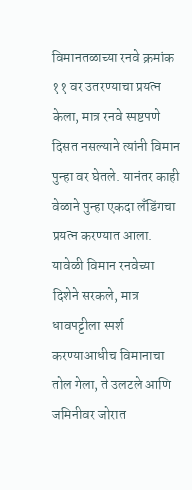विमानतळाच्या रनवे क्रमांक ११ वर उतरण्याचा प्रयत्न केला, मात्र रनवे स्पष्टपणे दिसत नसल्याने त्यांनी विमान पुन्हा वर घेतले. यानंतर काही वेळाने पुन्हा एकदा लँडिंगचा प्रयत्न करण्यात आला. यावेळी विमान रनवेच्या दिशेने सरकले, मात्र धावपट्टीला स्पर्श करण्याआधीच विमानाचा तोल गेला, ते उलटले आणि जमिनीवर जोरात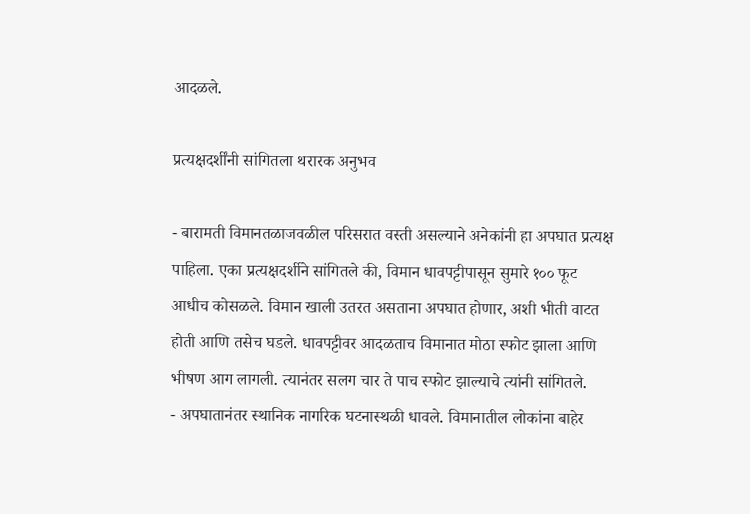आदळले.

प्रत्यक्षदर्शींनी सांगितला थरारक अनुभव

- बारामती विमानतळाजवळील परिसरात वस्ती असल्याने अनेकांनी हा अपघात प्रत्यक्ष पाहिला. एका प्रत्यक्षदर्शीने सांगितले की, विमान धावपट्टीपासून सुमारे १०० फूट आधीच कोसळले. विमान खाली उतरत असताना अपघात होणार, अशी भीती वाटत होती आणि तसेच घडले. धावपट्टीवर आदळताच विमानात मोठा स्फोट झाला आणि भीषण आग लागली. त्यानंतर सलग चार ते पाच स्फोट झाल्याचे त्यांनी सांगितले.
- अपघातानंतर स्थानिक नागरिक घटनास्थळी धावले. विमानातील लोकांना बाहेर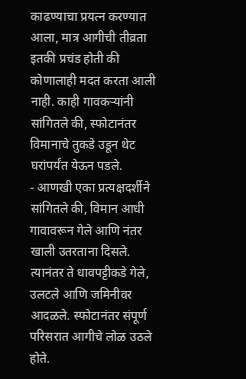काढण्याचा प्रयत्न करण्यात आला, मात्र आगीची तीव्रता इतकी प्रचंड होती की कोणालाही मदत करता आली नाही. काही गावकऱ्यांनी सांगितले की, स्फोटानंतर विमानाचे तुकडे उडून थेट घरांपर्यंत येऊन पडले.
- आणखी एका प्रत्यक्षदर्शीने सांगितले की, विमान आधी गावावरून गेले आणि नंतर खाली उतरताना दिसले. त्यानंतर ते धावपट्टीकडे गेले, उलटले आणि जमिनीवर आदळले. स्फोटानंतर संपूर्ण परिसरात आगीचे लोळ उठले होते.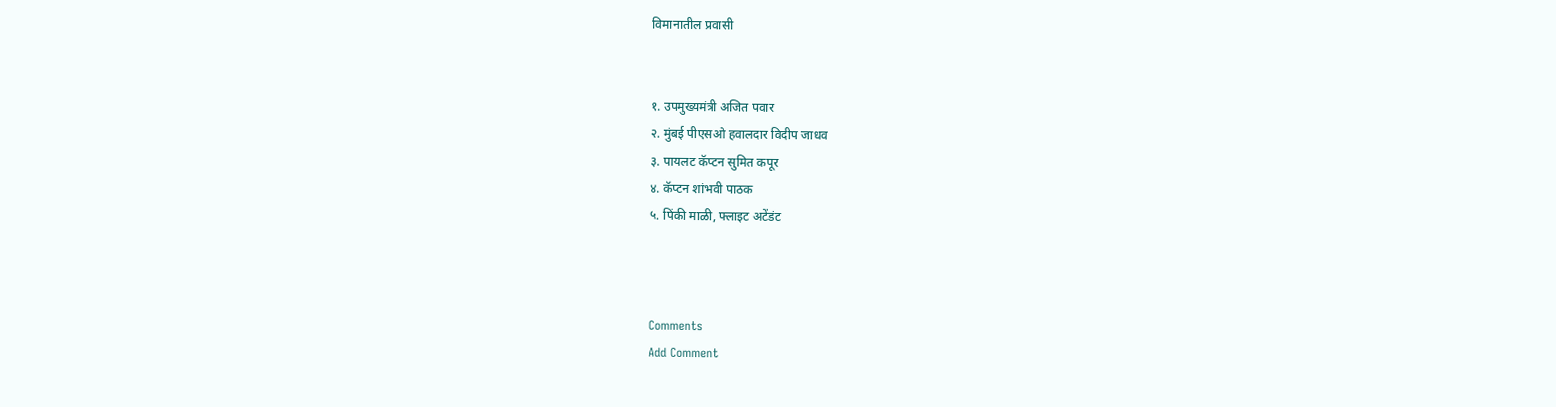विमानातील प्रवासी


१. उपमुख्यमंत्री अजित पवार
२. मुंबई पीएसओ हवालदार विदीप जाधव
३. पायलट कॅप्टन सुमित कपूर
४. कॅप्टन शांभवी पाठक
५. पिंकी माळी, फ्लाइट अटेंडंट



Comments
Add Comment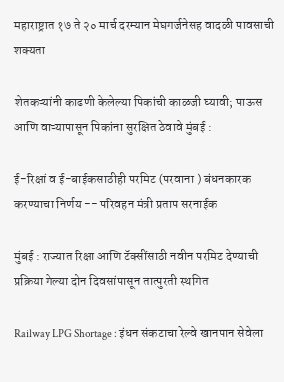महाराष्ट्रात १७ ते २० मार्च दरम्यान मेघगर्जनेसह वादळी पावसाची शक्यता

शेतकऱ्यांनी काढणी केलेल्या पिकांची काळजी घ्यावी; पाऊस आणि वाऱ्यापासून पिकांना सुरक्षित ठेवावे मुंबई :

ई-रिक्षां व ई-बाईकसाठीही परमिट (परवाना ) बंधनकारक करण्याचा निर्णय -- परिवहन मंत्री प्रताप सरनाईक

मुंबई : राज्यात रिक्षा आणि टॅक्सींसाठी नवीन परमिट देण्याची प्रक्रिया गेल्या दोन दिवसांपासून तात्पुरती स्थगित

Railway LPG Shortage : इंधन संकटाचा रेल्वे खानपान सेवेला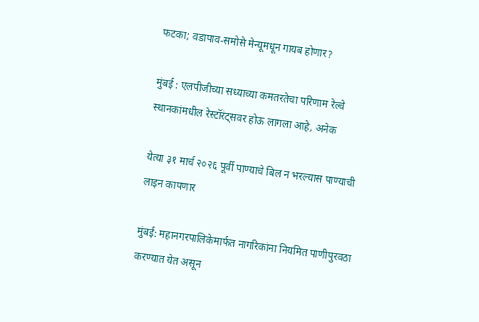फटका; वडापाव-समोसे मेन्यूमधून गायब होणार?

मुंबई : एलपीजीच्या सध्याच्या कमतरतेचा परिणाम रेल्वे स्थानकांमधील रेस्टॉरंट्सवर होऊ लागला आहे, अनेक

येत्या ३१ मार्च २०२६ पूर्वी पाण्याचे बिल न भरल्यास पाण्याची लाइन कापणार

मुंबई: महानगरपालिकेमार्फत नागरिकांना नियमित पाणीपुरवठा करण्यात येत असून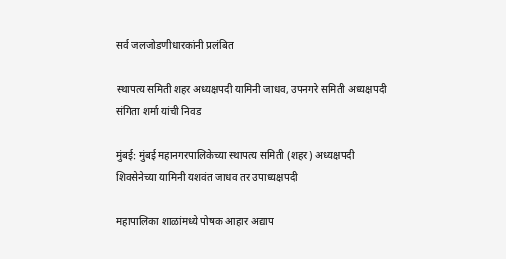सर्व जलजोडणीधारकांनी प्रलंबित

स्थापत्य समिती शहर अध्यक्षपदी यामिनी जाधव, उपनगरे समिती अध्यक्षपदी संगिता शर्मा यांची निवड

मुंबई: मुंबई महानगरपालिकेच्या स्थापत्य समिती (शहर) अध्यक्षपदी शिवसेनेच्या यामिनी यशवंत जाधव तर उपाध्यक्षपदी

महापालिका शाळांमध्ये पोषक आहार अद्याप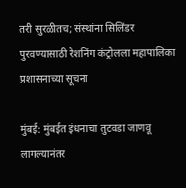तरी सुरळीतच; संस्थांना सिलिंडर पुरवण्यासाठी रेशनिंग कंट्रोलला महापालिका प्रशासनाच्या सूचना

मुंबई: मुंबईत इंधनाचा तुटवडा जाणवू लागल्यानंतर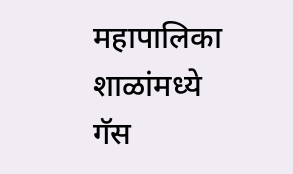महापालिका शाळांमध्ये गॅस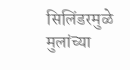सिलिंडरमुळे मुलांच्या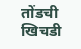तोंडची खिचडी